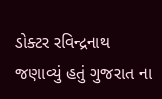ડોક્ટર રવિન્દ્રનાથ જણાવ્યું હતું ગુજરાત ના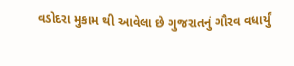વડોદરા મુકામ થી આવેલા છે ગુજરાતનું ગૌરવ વધાર્યું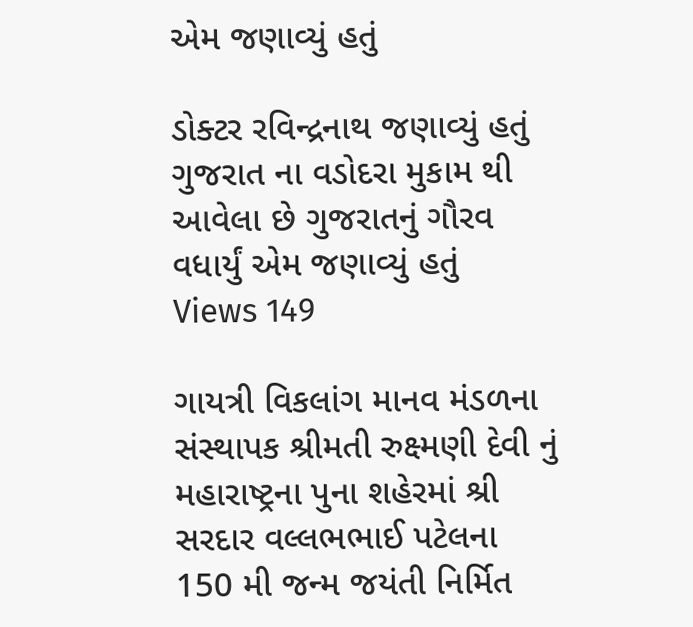એમ જણાવ્યું હતું

ડોક્ટર રવિન્દ્રનાથ જણાવ્યું હતું ગુજરાત ના વડોદરા મુકામ થી આવેલા છે ગુજરાતનું ગૌરવ વધાર્યું એમ જણાવ્યું હતું
Views 149

ગાયત્રી વિકલાંગ માનવ મંડળના સંસ્થાપક શ્રીમતી રુક્ષ્મણી દેવી નું મહારાષ્ટ્રના પુના શહેરમાં શ્રી સરદાર વલ્લભભાઈ પટેલના 150 મી જન્મ જયંતી નિર્મિત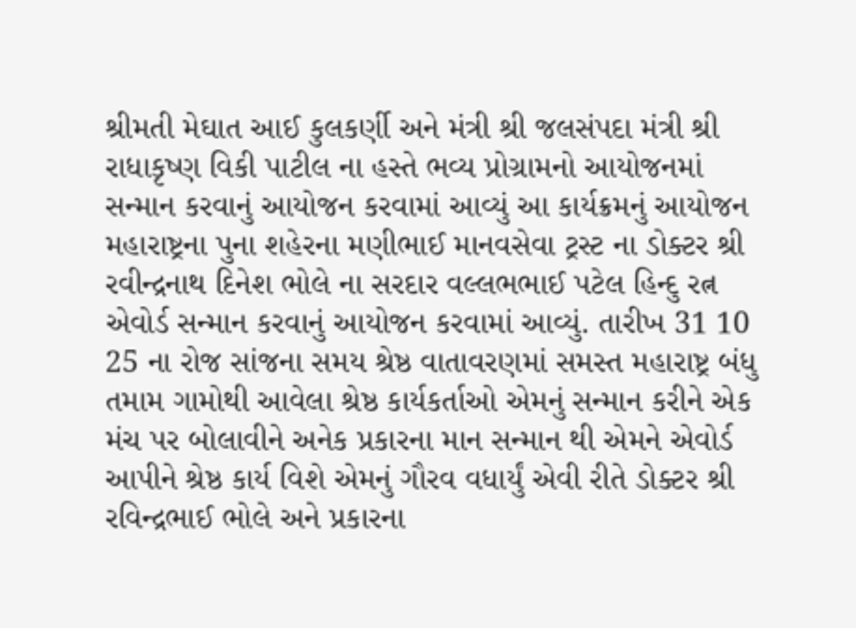શ્રીમતી મેઘાત આઈ કુલકર્ણી અને મંત્રી શ્રી જલસંપદા મંત્રી શ્રી રાધાકૃષ્ણ વિકી પાટીલ ના હસ્તે ભવ્ય પ્રોગ્રામનો આયોજનમાં સન્માન કરવાનું આયોજન કરવામાં આવ્યું આ કાર્યક્રમનું આયોજન મહારાષ્ટ્રના પુના શહેરના મણીભાઈ માનવસેવા ટ્રસ્ટ ના ડોક્ટર શ્રી રવીન્દ્રનાથ દિનેશ ભોલે ના સરદાર વલ્લભભાઈ પટેલ હિન્દુ રત્ન એવોર્ડ સન્માન કરવાનું આયોજન કરવામાં આવ્યું. તારીખ 31 10 25 ના રોજ સાંજના સમય શ્રેષ્ઠ વાતાવરણમાં સમસ્ત મહારાષ્ટ્ર બંધુ તમામ ગામોથી આવેલા શ્રેષ્ઠ કાર્યકર્તાઓ એમનું સન્માન કરીને એક મંચ પર બોલાવીને અનેક પ્રકારના માન સન્માન થી એમને એવોર્ડ આપીને શ્રેષ્ઠ કાર્ય વિશે એમનું ગૌરવ વધાર્યું એવી રીતે ડોક્ટર શ્રી રવિન્દ્રભાઈ ભોલે અને પ્રકારના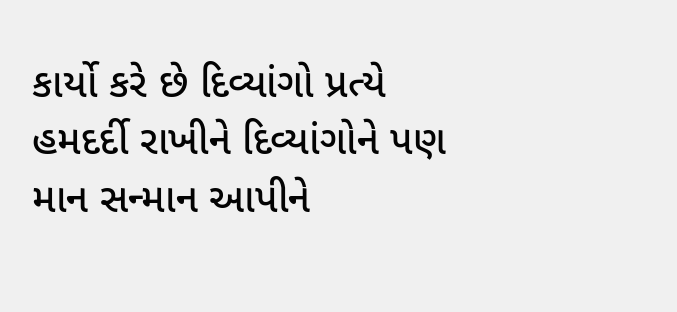કાર્યો કરે છે દિવ્યાંગો પ્રત્યે હમદર્દી રાખીને દિવ્યાંગોને પણ માન સન્માન આપીને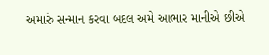અમારું સન્માન કરવા બદલ અમે આભાર માનીએ છીએ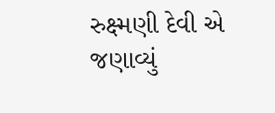રુક્ષ્મણી દેવી એ જણાવ્યું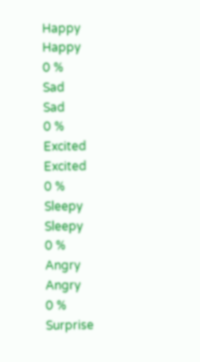Happy
Happy
0 %
Sad
Sad
0 %
Excited
Excited
0 %
Sleepy
Sleepy
0 %
Angry
Angry
0 %
Surprise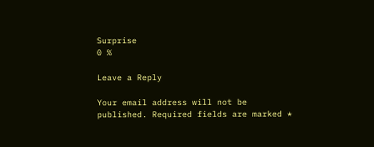Surprise
0 %

Leave a Reply

Your email address will not be published. Required fields are marked *